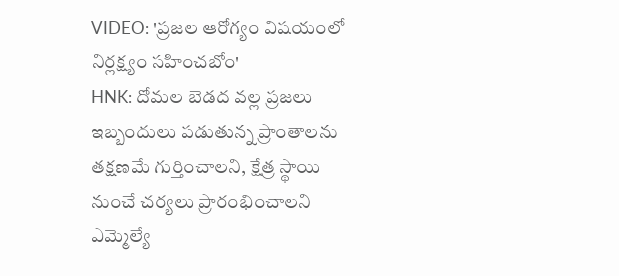VIDEO: 'ప్రజల ఆరోగ్యం విషయంలో నిర్లక్ష్యం సహించబోం'
HNK: దోమల బెడద వల్ల ప్రజలు ఇబ్బందులు పడుతున్న ప్రాంతాలను తక్షణమే గుర్తించాలని, క్షేత్ర స్థాయి నుంచే చర్యలు ప్రారంభించాలని ఎమ్మెల్యే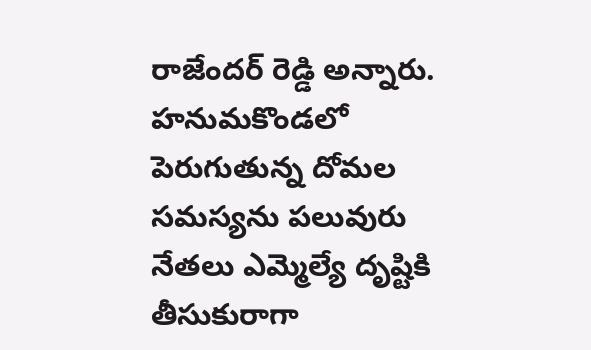రాజేందర్ రెడ్డి అన్నారు. హనుమకొండలో పెరుగుతున్న దోమల సమస్యను పలువురు నేతలు ఎమ్మెల్యే దృష్టికి తీసుకురాగా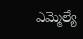ఎమ్మెల్యే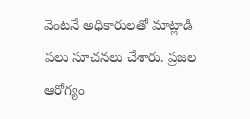వెంటనే అధికారులతో మాట్లాడి పలు సూచనలు చేశారు. ప్రజల ఆరోగ్యం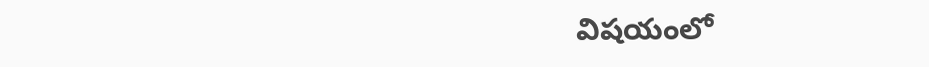విషయంలో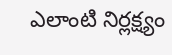ఎలాంటి నిర్లక్ష్యం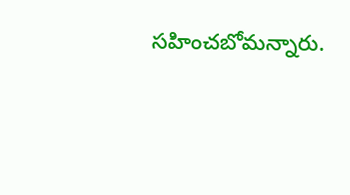సహించబోమన్నారు.